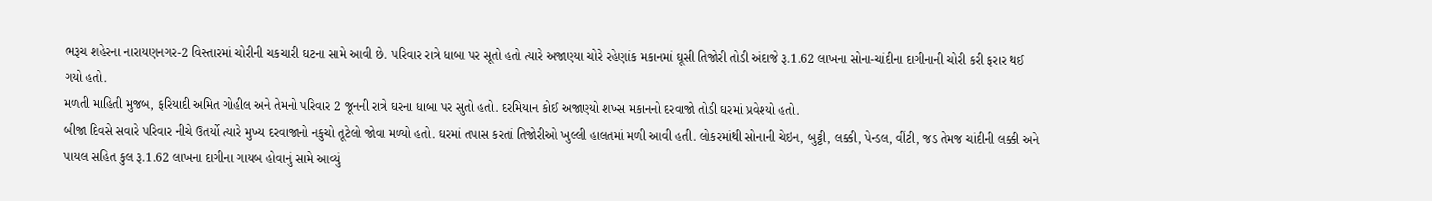ભરૂચ શહેરના નારાયણનગર-2 વિસ્તારમાં ચોરીની ચકચારી ઘટના સામે આવી છે. પરિવાર રાત્રે ધાબા પર સૂતો હતો ત્યારે અજાણ્યા ચોરે રહેણાંક મકાનમાં ઘૂસી તિજોરી તોડી અંદાજે રૂ.1.62 લાખના સોના-ચાંદીના દાગીનાની ચોરી કરી ફરાર થઈ ગયો હતો.
મળતી માહિતી મુજબ, ફરિયાદી અમિત ગોહીલ અને તેમનો પરિવાર 2 જૂનની રાત્રે ઘરના ધાબા પર સુતો હતો. દરમિયાન કોઈ અજાણ્યો શખ્સ મકાનનો દરવાજો તોડી ઘરમાં પ્રવેશ્યો હતો.
બીજા દિવસે સવારે પરિવાર નીચે ઉતર્યો ત્યારે મુખ્ય દરવાજાનો નકુચો તૂટેલો જોવા મળ્યો હતો. ઘરમાં તપાસ કરતાં તિજોરીઓ ખુલ્લી હાલતમાં મળી આવી હતી. લોકરમાંથી સોનાની ચેઇન, બુટ્ટી, લક્કી, પેન્ડલ, વીંટી, જડ તેમજ ચાંદીની લક્કી અને પાયલ સહિત કુલ રૂ.1.62 લાખના દાગીના ગાયબ હોવાનું સામે આવ્યું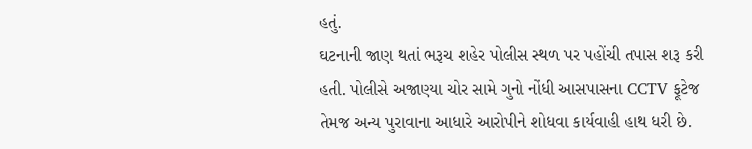હતું.
ઘટનાની જાણ થતાં ભરૂચ શહેર પોલીસ સ્થળ પર પહોંચી તપાસ શરૂ કરી હતી. પોલીસે અજાણ્યા ચોર સામે ગુનો નોંધી આસપાસના CCTV ફૂટેજ તેમજ અન્ય પુરાવાના આધારે આરોપીને શોધવા કાર્યવાહી હાથ ધરી છે.